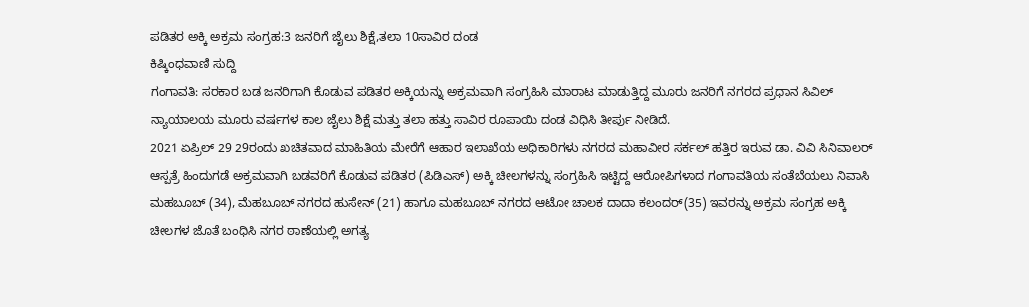ಪಡಿತರ ಅಕ್ಕಿ ಅಕ್ರಮ ಸಂಗ್ರಹ:3 ಜನರಿಗೆ ಜೈಲು ಶಿಕ್ಷೆ,ತಲಾ 10ಸಾವಿರ ದಂಡ
ಕಿಷ್ಕಿಂಧವಾಣಿ ಸುದ್ದಿ
ಗಂಗಾವತಿ: ಸರಕಾರ ಬಡ ಜನರಿಗಾಗಿ ಕೊಡುವ ಪಡಿತರ ಅಕ್ಕಿಯನ್ನು ಅಕ್ರಮವಾಗಿ ಸಂಗ್ರಹಿಸಿ ಮಾರಾಟ ಮಾಡುತ್ತಿದ್ದ ಮೂರು ಜನರಿಗೆ ನಗರದ ಪ್ರಧಾನ ಸಿವಿಲ್ ನ್ಯಾಯಾಲಯ ಮೂರು ವರ್ಷಗಳ ಕಾಲ ಜೈಲು ಶಿಕ್ಷೆ ಮತ್ತು ತಲಾ ಹತ್ತು ಸಾವಿರ ರೂಪಾಯಿ ದಂಡ ವಿಧಿಸಿ ತೀರ್ಪು ನೀಡಿದೆ.
2021 ಏಪ್ರಿಲ್ 29 29ರಂದು ಖಚಿತವಾದ ಮಾಹಿತಿಯ ಮೇರೆಗೆ ಆಹಾರ ಇಲಾಖೆಯ ಅಧಿಕಾರಿಗಳು ನಗರದ ಮಹಾವೀರ ಸರ್ಕಲ್ ಹತ್ತಿರ ಇರುವ ಡಾ. ವಿವಿ ಸಿನಿವಾಲರ್ ಆಸ್ಪತ್ರೆ ಹಿಂದುಗಡೆ ಅಕ್ರಮವಾಗಿ ಬಡವರಿಗೆ ಕೊಡುವ ಪಡಿತರ (ಪಿಡಿಎಸ್) ಅಕ್ಕಿ ಚೀಲಗಳನ್ನು ಸಂಗ್ರಹಿಸಿ ಇಟ್ಟಿದ್ದ ಆರೋಪಿಗಳಾದ ಗಂಗಾವತಿಯ ಸಂತೆಬೆಯಲು ನಿವಾಸಿ ಮಹಬೂಬ್ (34), ಮೆಹಬೂಬ್ ನಗರದ ಹುಸೇನ್ (21) ಹಾಗೂ ಮಹಬೂಬ್ ನಗರದ ಆಟೋ ಚಾಲಕ ದಾದಾ ಕಲಂದರ್(35) ಇವರನ್ನು ಅಕ್ರಮ ಸಂಗ್ರಹ ಅಕ್ಕಿ ಚೀಲಗಳ ಜೊತೆ ಬಂಧಿಸಿ ನಗರ ಠಾಣೆಯಲ್ಲಿ ಅಗತ್ಯ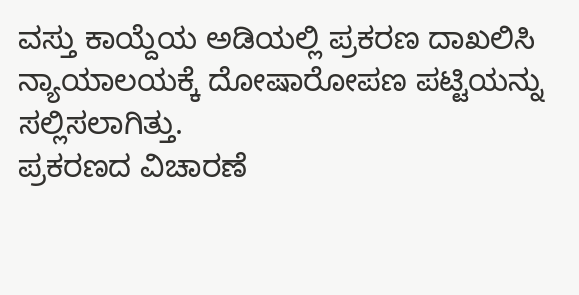ವಸ್ತು ಕಾಯ್ದೆಯ ಅಡಿಯಲ್ಲಿ ಪ್ರಕರಣ ದಾಖಲಿಸಿ ನ್ಯಾಯಾಲಯಕ್ಕೆ ದೋಷಾರೋಪಣ ಪಟ್ಟಿಯನ್ನು ಸಲ್ಲಿಸಲಾಗಿತ್ತು.
ಪ್ರಕರಣದ ವಿಚಾರಣೆ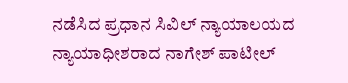ನಡೆಸಿದ ಪ್ರಧಾನ ಸಿವಿಲ್ ನ್ಯಾಯಾಲಯದ ನ್ಯಾಯಾಧೀಶರಾದ ನಾಗೇಶ್ ಪಾಟೀಲ್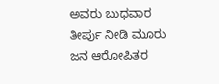ಅವರು ಬುಧವಾರ ತೀರ್ಪು ನೀಡಿ ಮೂರು ಜನ ಆರೋಪಿತರ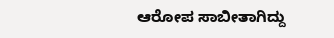ಆರೋಪ ಸಾಬೀತಾಗಿದ್ದು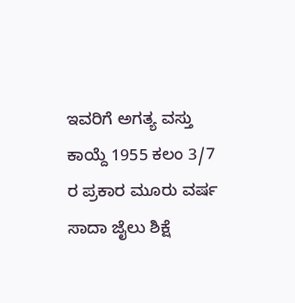ಇವರಿಗೆ ಅಗತ್ಯ ವಸ್ತು ಕಾಯ್ದೆ 1955 ಕಲಂ 3/7 ರ ಪ್ರಕಾರ ಮೂರು ವರ್ಷ ಸಾದಾ ಜೈಲು ಶಿಕ್ಷೆ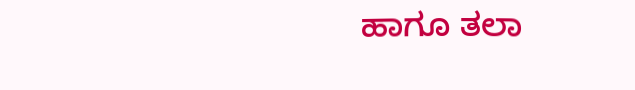ಹಾಗೂ ತಲಾ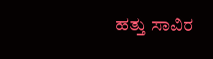ಹತ್ತು ಸಾವಿರ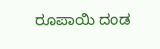ರೂಪಾಯಿ ದಂಡ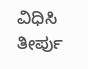ವಿಧಿಸಿ ತೀರ್ಪು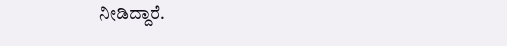ನೀಡಿದ್ದಾರೆ.